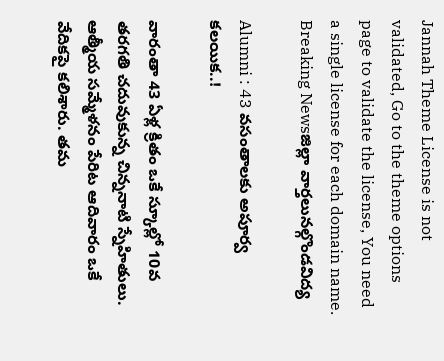Jannah Theme License is not validated, Go to the theme options page to validate the license, You need a single license for each domain name.
Breaking Newsజిల్లా వార్తలునల్గొండవిద్య

Alumni : 43 వసంతాలకు అపూర్వ కలయిక..!

వారంతా 43 ఏళ్ల క్రితం ఒకే స్కూల్లో 10వ తరగతి చదువుకున్న చిన్ననాటి స్నేహితులు. ఆత్మీయ సమ్మేళనం పేరిట ఆదివారం ఒకే వేదికపై కలిశారు. తమ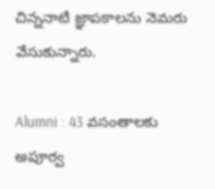చిన్ననాటి జ్ఞాపకాలను నెమరు వేసుకున్నారు.

Alumni : 43 వసంతాలకు అపూర్వ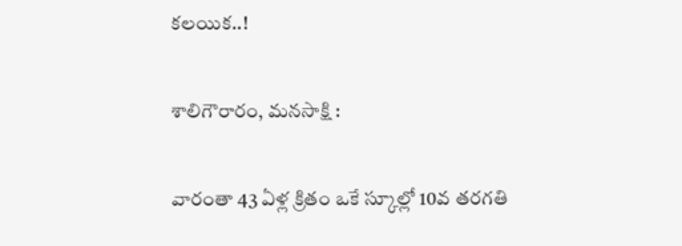కలయిక..!

శాలిగౌరారం, మనసాక్షి :

వారంతా 43 ఏళ్ల క్రితం ఒకే స్కూల్లో 10వ తరగతి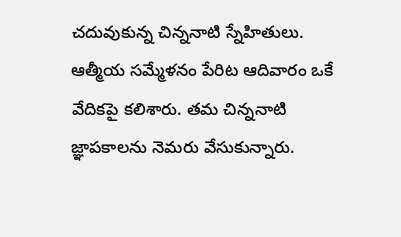చదువుకున్న చిన్ననాటి స్నేహితులు. ఆత్మీయ సమ్మేళనం పేరిట ఆదివారం ఒకే వేదికపై కలిశారు. తమ చిన్ననాటి జ్ఞాపకాలను నెమరు వేసుకున్నారు.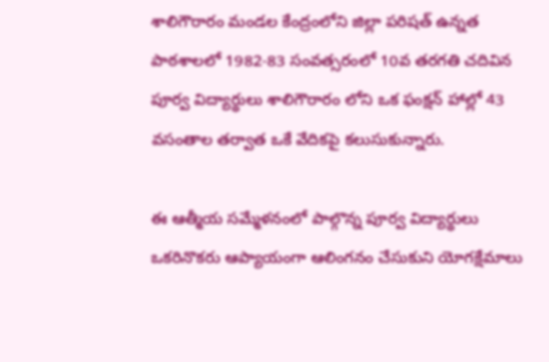శాలిగౌరారం మండల కేంద్రంలోని జిల్లా పరిషత్ ఉన్నత పాఠశాలలో 1982-83 సంవత్సరంలో 10వ తరగతి చదివిన పూర్వ విద్యార్థులు శాలిగౌరారం లోని ఒక ఫంక్షన్ హాల్లో 43 వసంతాల తర్వాత ఒకే వేదికపై కలుసుకున్నారు.

ఈ ఆత్మీయ సమ్మేళనంలో పాల్గొన్న పూర్వ విద్యార్థులు ఒకరినొకరు ఆప్యాయంగా ఆలింగనం చేసుకుని యోగక్షేమాలు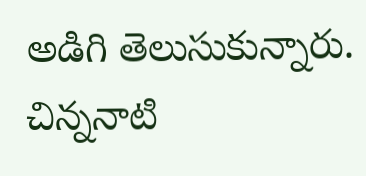అడిగి తెలుసుకున్నారు. చిన్ననాటి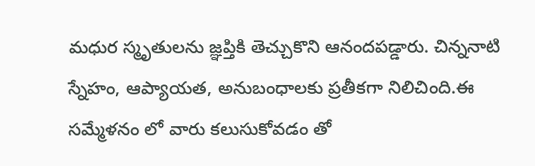మధుర స్మృతులను జ్ఞప్తికి తెచ్చుకొని ఆనందపడ్డారు. చిన్ననాటి స్నేహం, ఆప్యాయత, అనుబంధాలకు ప్రతీకగా నిలిచింది.ఈ సమ్మేళనం లో వారు కలుసుకోవడం తో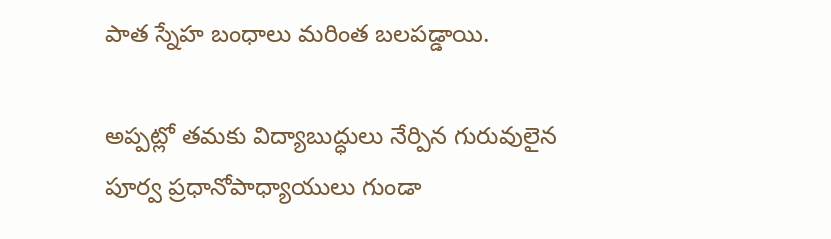పాత స్నేహ బంధాలు మరింత బలపడ్డాయి.

అప్పట్లో తమకు విద్యాబుద్ధులు నేర్పిన గురువులైన పూర్వ ప్రధానోపాధ్యాయులు గుండా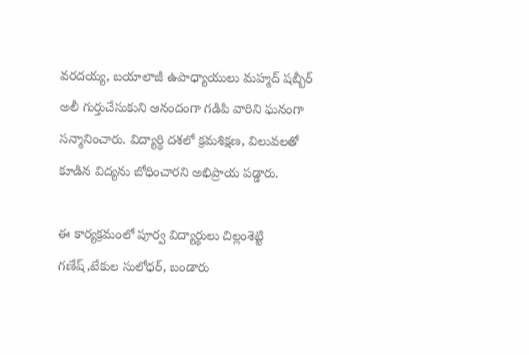వరదయ్య, బయాలాజీ ఉపాధ్యాయులు మహ్మద్ షబ్బీర్ అలీ గుర్తుచేసుకుని ఆనందంగా గడిపి వారిని ఘనంగా సన్మానించారు. విద్యార్ధి దశలో క్రమశిక్షణ, విలువలతో కూడిన విద్యను బోధించారని అభిప్రాయ పడ్డారు.

ఈ కార్యక్రమంలో పూర్వ విద్యార్థులు చిల్లంశెట్టి గణేష్,టేకుల సులోధర్, బండారు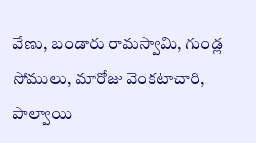వేణు, బండారు రామస్వామి, గుండ్ల సోములు, మారోజు వెంకటాచారి, పాల్వాయి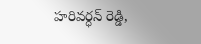హరివర్ధన్ రెడ్డి,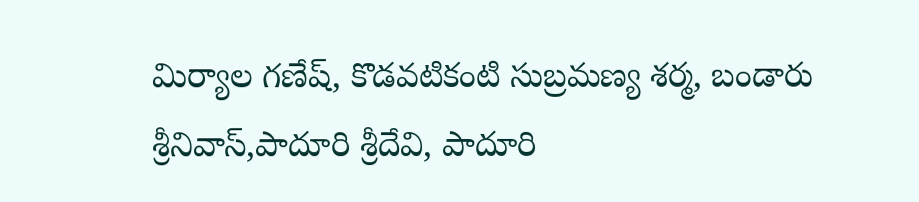మిర్యాల గణేష్, కొడవటికంటి సుబ్రమణ్య శర్మ, బండారు శ్రీనివాస్,పాదూరి శ్రీదేవి, పాదూరి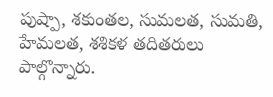పుష్పా, శకుంతల, సుమలత, సుమతి, హేమలత, శశికళ తదితరులు పాల్గొన్నారు.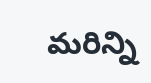మరిన్ని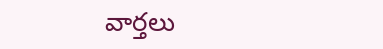వార్తలు